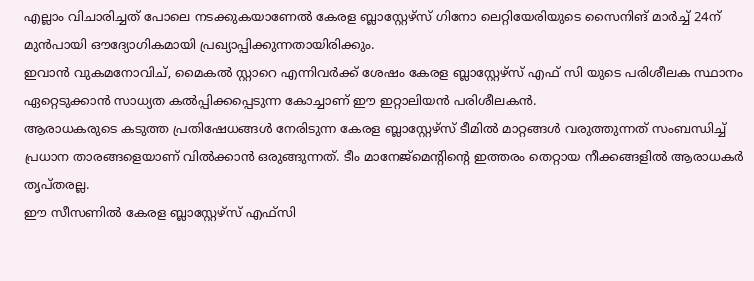എല്ലാം വിചാരിച്ചത് പോലെ നടക്കുകയാണേൽ കേരള ബ്ലാസ്റ്റേഴ്സ് ഗിനോ ലെറ്റിയേരിയുടെ സൈനിങ് മാർച്ച് 24ന് മുൻപായി ഔദ്യോഗികമായി പ്രഖ്യാപ്പിക്കുന്നതായിരിക്കും.
ഇവാൻ വുകമനോവിച്, മൈകൽ സ്റ്റാറെ എന്നിവർക്ക് ശേഷം കേരള ബ്ലാസ്റ്റേഴ്സ് എഫ് സി യുടെ പരിശീലക സ്ഥാനം ഏറ്റെടുക്കാൻ സാധ്യത കൽപ്പിക്കപ്പെടുന്ന കോച്ചാണ് ഈ ഇറ്റാലിയൻ പരിശീലകൻ.
ആരാധകരുടെ കടുത്ത പ്രതിഷേധങ്ങൾ നേരിടുന്ന കേരള ബ്ലാസ്റ്റേഴ്സ് ടീമിൽ മാറ്റങ്ങൾ വരുത്തുന്നത് സംബന്ധിച്ച് പ്രധാന താരങ്ങളെയാണ് വിൽക്കാൻ ഒരുങ്ങുന്നത്. ടീം മാനേജ്മെന്റിന്റെ ഇത്തരം തെറ്റായ നീക്കങ്ങളിൽ ആരാധകർ തൃപ്തരല്ല.
ഈ സീസണിൽ കേരള ബ്ലാസ്റ്റേഴ്സ് എഫ്സി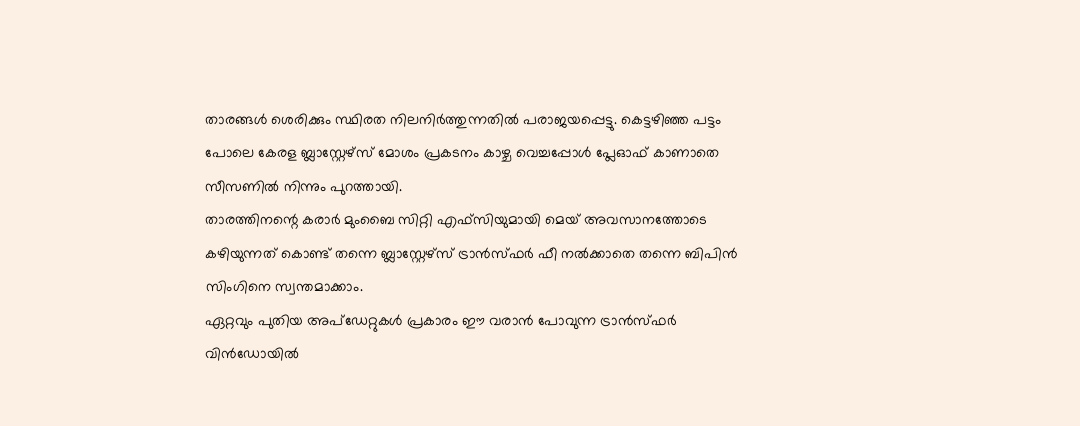താരങ്ങൾ ശെരിക്കും സ്ഥിരത നിലനിർത്തുന്നതിൽ പരാജയപ്പെട്ടു. കെട്ടഴിഞ്ഞ പട്ടം പോലെ കേരള ബ്ലാസ്റ്റേഴ്സ് മോശം പ്രകടനം കാഴ്ച വെച്ചപ്പോൾ പ്ലേഓഫ് കാണാതെ സീസണിൽ നിന്നും പുറത്തായി.
താരത്തിനന്റെ കരാർ മുംബൈ സിറ്റി എഫ്സിയുമായി മെയ് അവസാനത്തോടെ കഴിയുന്നത് കൊണ്ട് തന്നെ ബ്ലാസ്റ്റേഴ്സ് ട്രാൻസ്ഫർ ഫീ നൽക്കാതെ തന്നെ ബിപിൻ സിംഗിനെ സ്വന്തമാക്കാം.
ഏറ്റവും പുതിയ അപ്ഡേറ്റുകൾ പ്രകാരം ഈ വരാൻ പോവുന്ന ട്രാൻസ്ഫർ വിൻഡോയിൽ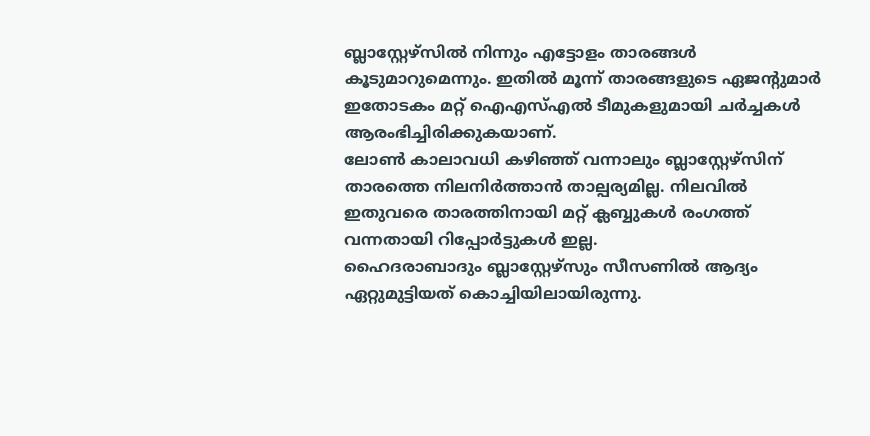ബ്ലാസ്റ്റേഴ്സിൽ നിന്നും എട്ടോളം താരങ്ങൾ കൂടുമാറുമെന്നും. ഇതിൽ മൂന്ന് താരങ്ങളുടെ ഏജന്റുമാർ ഇതോടകം മറ്റ് ഐഎസ്എൽ ടീമുകളുമായി ചർച്ചകൾ ആരംഭിച്ചിരിക്കുകയാണ്.
ലോൺ കാലാവധി കഴിഞ്ഞ് വന്നാലും ബ്ലാസ്റ്റേഴ്സിന് താരത്തെ നിലനിർത്താൻ താല്പര്യമില്ല. നിലവിൽ ഇതുവരെ താരത്തിനായി മറ്റ് ക്ലബ്ബുകൾ രംഗത്ത് വന്നതായി റിപ്പോർട്ടുകൾ ഇല്ല.
ഹൈദരാബാദും ബ്ലാസ്റ്റേഴ്സും സീസണിൽ ആദ്യം ഏറ്റുമുട്ടിയത് കൊച്ചിയിലായിരുന്നു.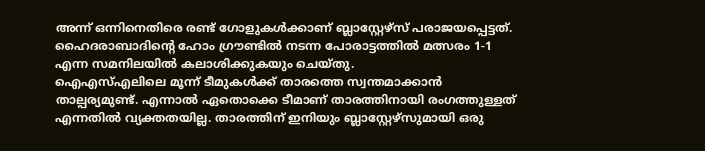അന്ന് ഒന്നിനെതിരെ രണ്ട് ഗോളുകൾക്കാണ് ബ്ലാസ്റ്റേഴ്സ് പരാജയപ്പെട്ടത്. ഹൈദരാബാദിന്റെ ഹോം ഗ്രൗണ്ടിൽ നടന്ന പോരാട്ടത്തിൽ മത്സരം 1-1 എന്ന സമനിലയിൽ കലാശിക്കുകയും ചെയ്തു.
ഐഎസ്എലിലെ മൂന്ന് ടീമുകൾക്ക് താരത്തെ സ്വന്തമാക്കാൻ താല്പര്യമുണ്ട്. എന്നാൽ ഏതൊക്കെ ടീമാണ് താരത്തിനായി രംഗത്തുള്ളത് എന്നതിൽ വ്യക്തതയില്ല. താരത്തിന് ഇനിയും ബ്ലാസ്റ്റേഴ്സുമായി ഒരു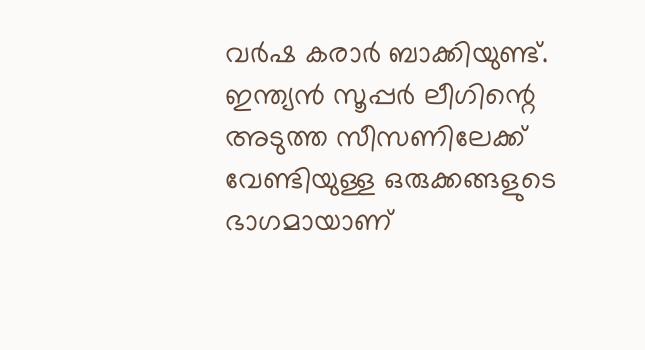വർഷ കരാർ ബാക്കിയുണ്ട്.
ഇന്ത്യൻ സൂപ്പർ ലീഗിന്റെ അടുത്ത സീസണിലേക്ക് വേണ്ടിയുള്ള ഒരുക്കങ്ങളുടെ ഭാഗമായാണ്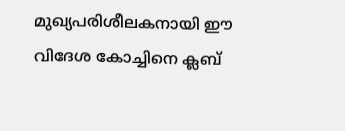മുഖ്യപരിശീലകനായി ഈ വിദേശ കോച്ചിനെ ക്ലബ്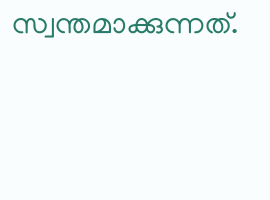സ്വന്തമാക്കുന്നത്.